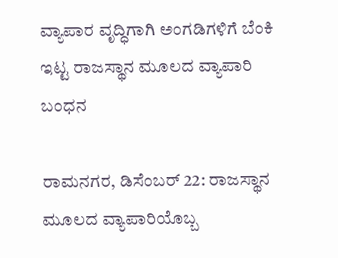ವ್ಯಾಪಾರ ವೃದ್ಧಿಗಾಗಿ ಅಂಗಡಿಗಳಿಗೆ ಬೆಂಕಿ ಇಟ್ಟ ರಾಜಸ್ಥಾನ ಮೂಲದ ವ್ಯಾಪಾರಿ ಬಂಧನ

ರಾಮನಗರ, ಡಿಸೆಂಬರ್ 22: ರಾಜಸ್ಥಾನ ಮೂಲದ ವ್ಯಾಪಾರಿಯೊಬ್ಬ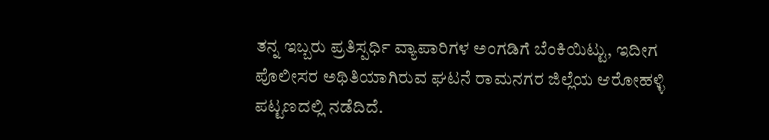ತನ್ನ ಇಬ್ಬರು ಪ್ರತಿಸ್ಪರ್ಧಿ ವ್ಯಾಪಾರಿಗಳ ಅಂಗಡಿಗೆ ಬೆಂಕಿಯಿಟ್ಟು, ಇದೀಗ ಪೊಲೀಸರ ಅಥಿತಿಯಾಗಿರುವ ಘಟನೆ ರಾಮನಗರ ಜಿಲ್ಲೆಯ ಆರೋಹಳ್ಳಿ ಪಟ್ಟಣದಲ್ಲಿ ನಡೆದಿದೆ.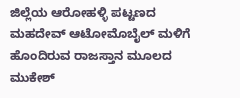ಜಿಲ್ಲೆಯ ಆರೋಹಳ್ಳಿ ಪಟ್ಟಣದ ಮಹದೇವ್ ಆಟೋಮೊಬೈಲ್ ಮಳಿಗೆ ಹೊಂದಿರುವ ರಾಜಸ್ತಾನ ಮೂಲದ ಮುಕೇಶ್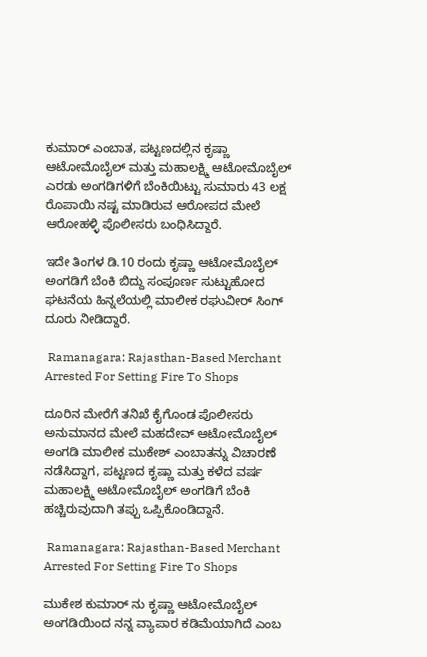ಕುಮಾರ್ ಎಂಬಾತ, ಪಟ್ಟಣದಲ್ಲಿನ ಕೃಷ್ಣಾ ಆಟೋಮೊಬೈಲ್ ಮತ್ತು ಮಹಾಲಕ್ಷ್ಮಿ ಆಟೋಮೊಬೈಲ್ ಎರಡು ಅಂಗಡಿಗಳಿಗೆ ಬೆಂಕಿಯಿಟ್ಟು ಸುಮಾರು 43 ಲಕ್ಷ ರೊಪಾಯಿ ನಷ್ಟ ಮಾಡಿರುವ ಆರೋಪದ ಮೇಲೆ ಆರೋಹಳ್ಳಿ ಪೊಲೀಸರು ಬಂಧಿಸಿದ್ದಾರೆ.

ಇದೇ ತಿಂಗಳ ಡಿ.10 ರಂದು ಕೃಷ್ಣಾ ಆಟೋಮೊಬೈಲ್ ಅಂಗಡಿಗೆ ಬೆಂಕಿ ಬಿದ್ದು ಸಂಪೂರ್ಣ ಸುಟ್ಟುಹೋದ ಘಟನೆಯ ಹಿನ್ನಲೆಯಲ್ಲಿ ಮಾಲೀಕ ರಘುವೀರ್ ಸಿಂಗ್ ದೂರು ನೀಡಿದ್ದಾರೆ.

 Ramanagara: Rajasthan-Based Merchant Arrested For Setting Fire To Shops

ದೂರಿನ ಮೇರೆಗೆ ತನಿಖೆ ಕೈಗೊಂಡ ಪೊಲೀಸರು ಅನುಮಾನದ ಮೇಲೆ ಮಹದೇವ್ ಆಟೋಮೊಬೈಲ್ ಅಂಗಡಿ ಮಾಲೀಕ ಮುಕೇಶ್ ಎಂಬಾತನ್ನು ವಿಚಾರಣೆ ನಡೆಸಿದ್ದಾಗ, ಪಟ್ಟಣದ ಕೃಷ್ಣಾ ಮತ್ತು ಕಳೆದ ವರ್ಷ ಮಹಾಲಕ್ಷ್ಮಿ ಆಟೋಮೊಬೈಲ್ ಅಂಗಡಿಗೆ ಬೆಂಕಿ ಹಚ್ಚಿರುವುದಾಗಿ ತಪ್ಪು ಒಪ್ಪಿಕೊಂಡಿದ್ದಾನೆ.

 Ramanagara: Rajasthan-Based Merchant Arrested For Setting Fire To Shops

ಮುಕೇಶ ಕುಮಾರ್ ನು ಕೃಷ್ಣಾ ಆಟೋಮೊಬೈಲ್ ಅಂಗಡಿಯಿಂದ ನನ್ನ ವ್ಯಾಪಾರ ಕಡಿಮೆಯಾಗಿದೆ ಎಂಬ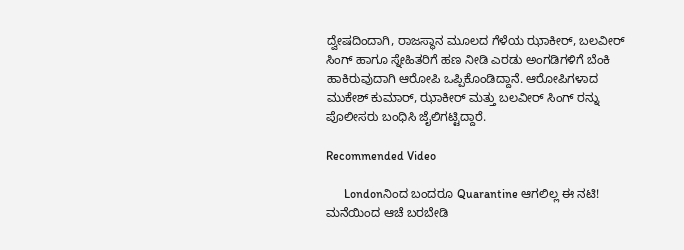ದ್ವೇಷದಿಂದಾಗಿ, ರಾಜಸ್ಥಾನ ಮೂಲದ ಗೆಳೆಯ ಝಾಕೀರ್, ಬಲವೀರ್ ಸಿಂಗ್ ಹಾಗೂ ಸ್ನೇಹಿತರಿಗೆ ಹಣ ನೀಡಿ ಎರಡು ಅಂಗಡಿಗಳಿಗೆ ಬೆಂಕಿ ಹಾಕಿರುವುದಾಗಿ ಆರೋಪಿ ಒಪ್ಪಿಕೊಂಡಿದ್ದಾನೆ. ಆರೋಪಿಗಳಾದ ಮುಕೇಶ್ ಕುಮಾರ್, ಝಾಕೀರ್ ಮತ್ತು ಬಲವೀರ್ ಸಿಂಗ್ ರನ್ನು ಪೊಲೀಸರು ಬಂಧಿಸಿ ಜೈಲಿಗಟ್ಟಿದ್ದಾರೆ.

Recommended Video

      Londonನಿಂದ ಬಂದರೂ Quarantine ಆಗಲಿಲ್ಲ ಈ ನಟಿ! ಮನೆಯಿಂದ ಆಚೆ ಬರಬೇಡಿ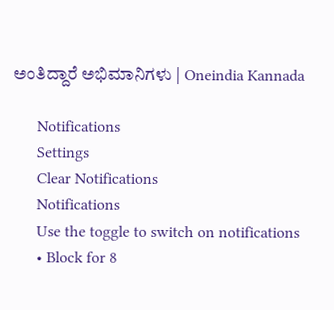ಅಂತಿದ್ದಾರೆ ಅಭಿಮಾನಿಗಳು | Oneindia Kannada

      Notifications
      Settings
      Clear Notifications
      Notifications
      Use the toggle to switch on notifications
      • Block for 8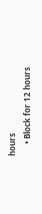hours
      • Block for 12 hours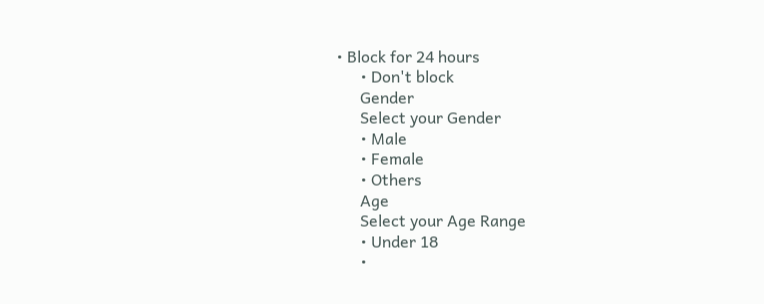• Block for 24 hours
      • Don't block
      Gender
      Select your Gender
      • Male
      • Female
      • Others
      Age
      Select your Age Range
      • Under 18
      •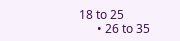18 to 25
      • 26 to 35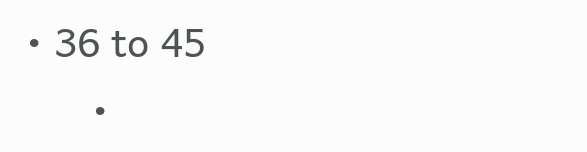• 36 to 45
      •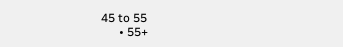45 to 55
      • 55+